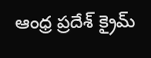ఆంధ్ర ప్రదేశ్ క్రైమ్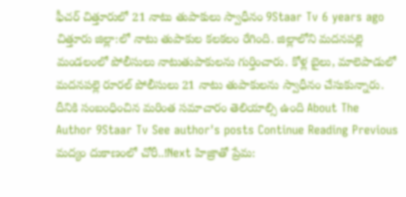ఫీచర్ చిత్తూరులో 21 నాటు తుపాకులు స్వాధీనం 9Staar Tv 6 years ago చిత్తూరు జిల్లా:లో నాటు తుపాకుల కలకలం రేగింది. జిల్లాలోని మదనపల్లె మండలంలో పోలీసులు నాటుతుపాకులను గుర్తించారు. కోళ్ల బైలు, మాలెపాడులో మదనపల్లె రూరల్ పోలీసులు 21 నాటు తుపాకులను స్వాధీనం చేసుకున్నారు. దీనికి సంబంధించిన మరింత సమాచారం తెలియాల్సి ఉంది About The Author 9Staar Tv See author's posts Continue Reading Previous మద్యం దుకాణంలో చోరీ..!Next హిజ్రాతో ప్రేమ: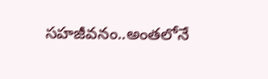సహజీవనం..అంతలోనే